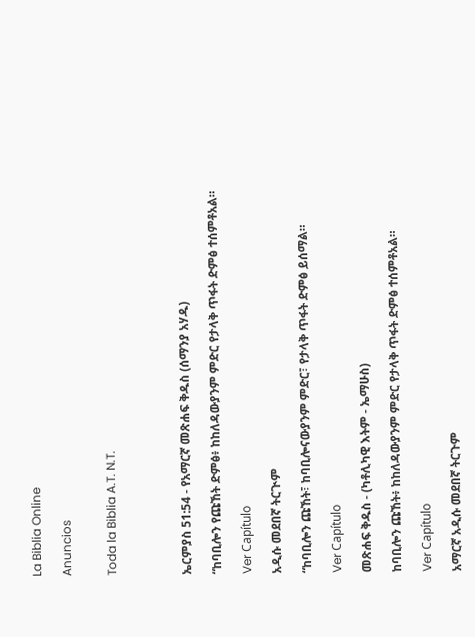La Biblia Online

Anuncios


Toda la Biblia A.T. N.T.




ኤርምያስ 51:54 - የአማርኛ መጽሐፍ ቅዱስ (ሰማንያ አሃዱ)

“ከባቢሎን የጩኸት ድምፅ፥ ከከለዳውያንም ምድር የታላቅ ጥፋት ድምፅ ተሰምቶአል።

Ver Capítulo

አዲሱ መደበኛ ትርጒም

“ከባቢሎን ጩኸት፣ ከባቢሎናውያንም ምድር፣ የታላቅ ጥፋት ድምፅ ይሰማል።

Ver Capítulo

መጽሐፍ ቅዱስ - (ካቶሊካዊ እትም - ኤማሁስ)

ከባቢሎን ጩኸት፥ ከከለዳውያንም ምድር የታላቅ ጥፋት ድምፅ ተሰምቶአል።

Ver Capítulo

አማርኛ አዲሱ መደበኛ ትርጉም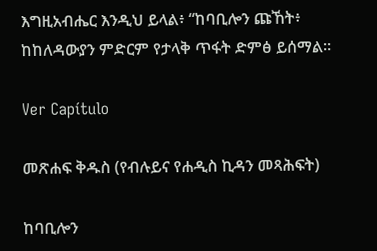እግዚአብሔር እንዲህ ይላል፥ “ከባቢሎን ጩኸት፥ ከከለዳውያን ምድርም የታላቅ ጥፋት ድምፅ ይሰማል።

Ver Capítulo

መጽሐፍ ቅዱስ (የብሉይና የሐዲስ ኪዳን መጻሕፍት)

ከባቢሎን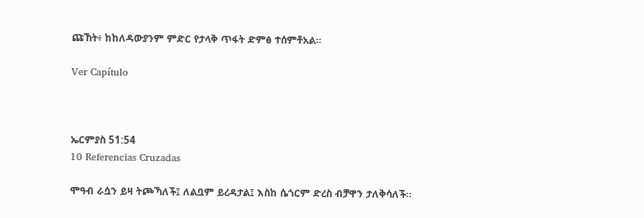ጩኸት፥ ከከለዳውያንም ምድር የታላቅ ጥፋት ድምፅ ተሰምቶአል።

Ver Capítulo



ኤርምያስ 51:54
10 Referencias Cruzadas

ሞዓብ ራሷን ይዛ ትጮኻለች፤ ለልቧም ይረዳታል፤ እስከ ሴጎርም ድረስ ብቻዋን ታለቅሳለች።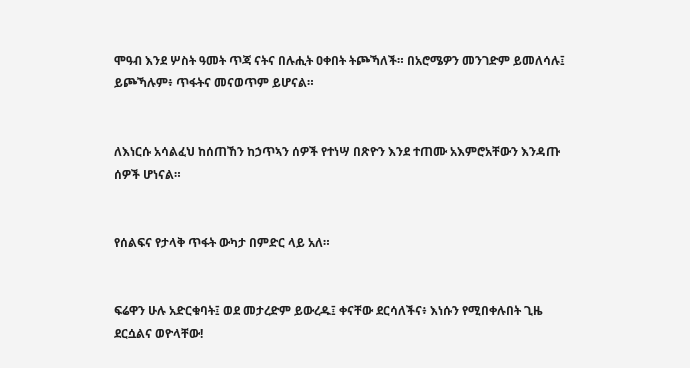ሞዓብ እንደ ሦስት ዓመት ጥጃ ናትና በሉሒት ዐቀበት ትጮኻለች። በአሮሜዎን መንገድም ይመለሳሉ፤ ይጮኻሉም፥ ጥፋትና መናወጥም ይሆናል።


ለእነርሱ አሳልፈህ ከሰጠኸን ከኃጥኣን ሰዎች የተነሣ በጽዮን እንደ ተጠሙ አእምሮአቸውን እንዳጡ ሰዎች ሆነናል።


የሰልፍና የታላቅ ጥፋት ውካታ በምድር ላይ አለ።


ፍሬዋን ሁሉ አድርቁባት፤ ወደ መታረድም ይውረዱ፤ ቀናቸው ደርሳለችና፥ እነሱን የሚበቀሉበት ጊዜ ደርሷልና ወዮላቸው!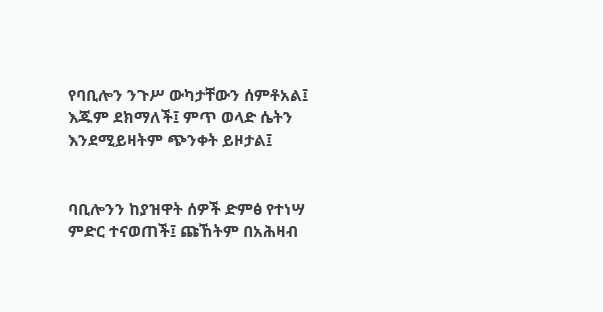የባቢሎን ንጉሥ ውካታቸውን ሰምቶአል፤ እጁም ደክማለች፤ ምጥ ወላድ ሴትን እንደሚይዛትም ጭንቀት ይዞታል፤


ባቢሎንን ከያዝዋት ሰዎች ድምፅ የተነሣ ምድር ተናወጠች፤ ጩኸትም በአሕዛብ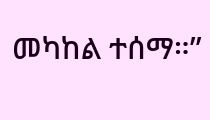መካከል ተሰማ።”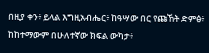በዚያ ቀን፥ ይላል እግዚአብሔር፥ ከዓሣው በር የጩኸት ድምፅ፥ ከከተማውም በሁለተኛው ክፍል ውካታ፥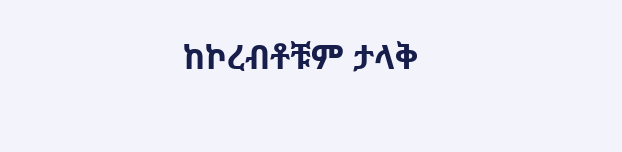ከኮረብቶቹም ታላቅ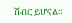ሽብር ይሆናል።